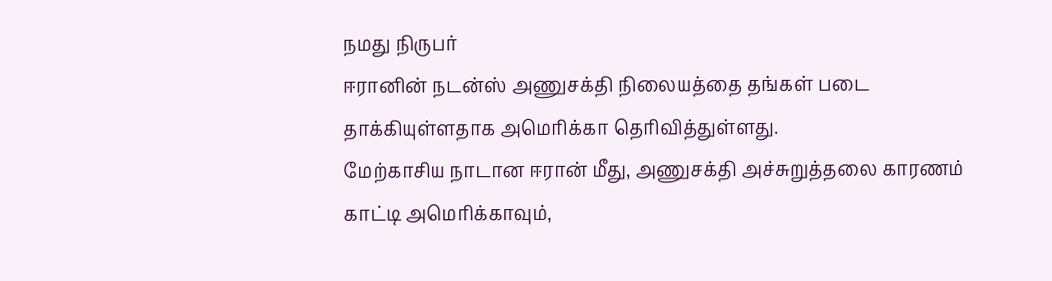நமது நிருபர்
ஈரானின் நடன்ஸ் அணுசக்தி நிலையத்தை தங்கள் படை தாக்கியுள்ளதாக அமெரிக்கா தெரிவித்துள்ளது.
மேற்காசிய நாடான ஈரான் மீது, அணுசக்தி அச்சுறுத்தலை காரணம் காட்டி அமெரிக்காவும்,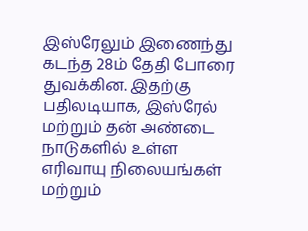இஸ்ரேலும் இணைந்து கடந்த 28ம் தேதி போரை துவக்கின. இதற்கு பதிலடியாக, இஸ்ரேல் மற்றும் தன் அண்டை நாடுகளில் உள்ள எரிவாயு நிலையங்கள் மற்றும்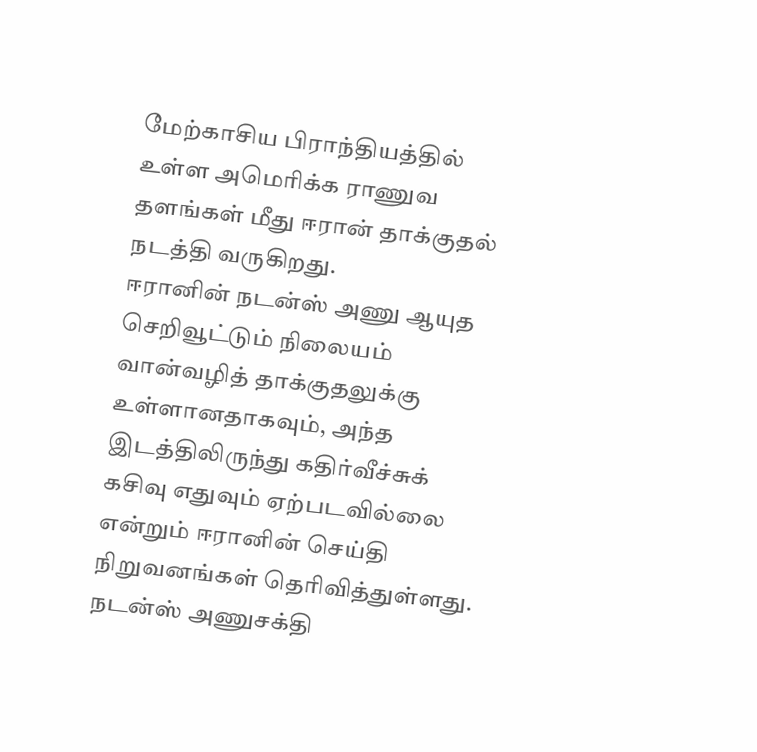மேற்காசிய பிராந்தியத்தில் உள்ள அமெரிக்க ராணுவ தளங்கள் மீது ஈரான் தாக்குதல் நடத்தி வருகிறது.
ஈரானின் நடன்ஸ் அணு ஆயுத செறிவூட்டும் நிலையம் வான்வழித் தாக்குதலுக்கு உள்ளானதாகவும், அந்த இடத்திலிருந்து கதிர்வீச்சுக் கசிவு எதுவும் ஏற்படவில்லை என்றும் ஈரானின் செய்தி நிறுவனங்கள் தெரிவித்துள்ளது.
நடன்ஸ் அணுசக்தி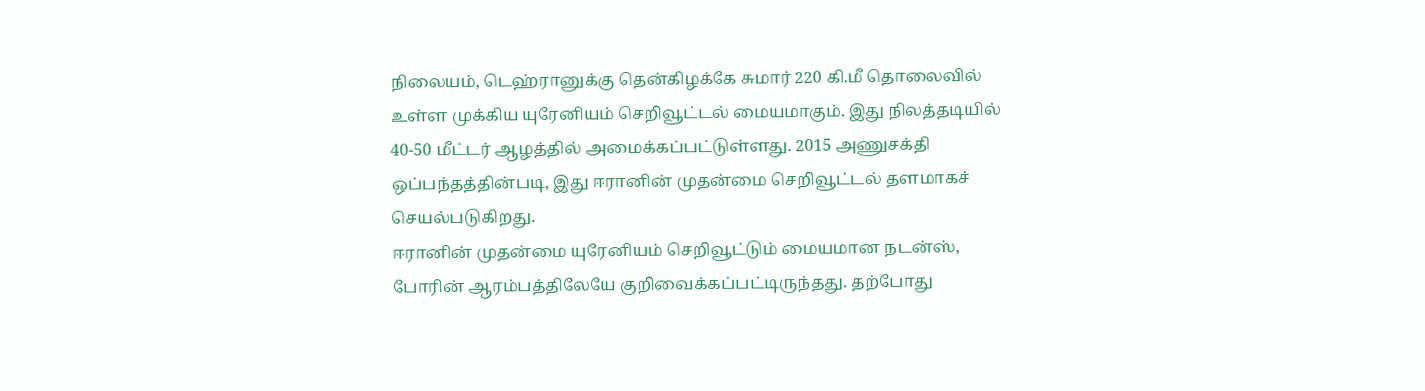நிலையம், டெஹ்ரானுக்கு தென்கிழக்கே சுமார் 220 கி.மீ தொலைவில் உள்ள முக்கிய யுரேனியம் செறிவூட்டல் மையமாகும். இது நிலத்தடியில் 40-50 மீட்டர் ஆழத்தில் அமைக்கப்பட்டுள்ளது. 2015 அணுசக்தி ஒப்பந்தத்தின்படி, இது ஈரானின் முதன்மை செறிவூட்டல் தளமாகச் செயல்படுகிறது.
ஈரானின் முதன்மை யுரேனியம் செறிவூட்டும் மையமான நடன்ஸ், போரின் ஆரம்பத்திலேயே குறிவைக்கப்பட்டிருந்தது. தற்போது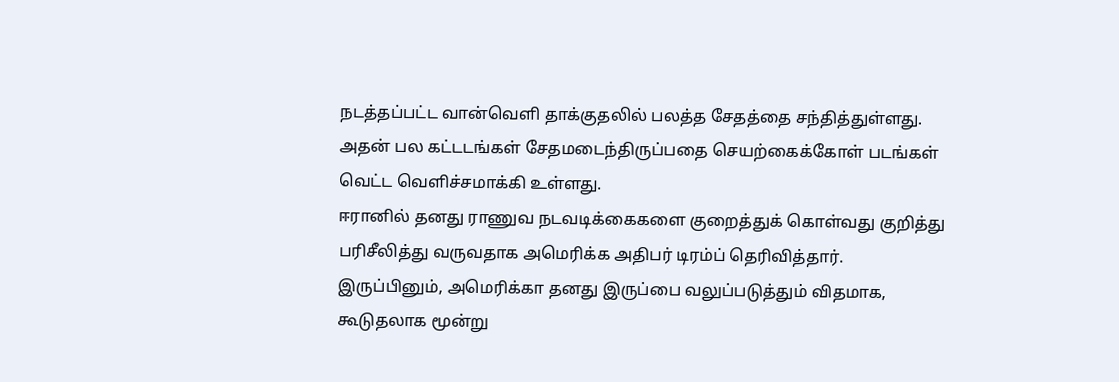நடத்தப்பட்ட வான்வெளி தாக்குதலில் பலத்த சேதத்தை சந்தித்துள்ளது. அதன் பல கட்டடங்கள் சேதமடைந்திருப்பதை செயற்கைக்கோள் படங்கள் வெட்ட வெளிச்சமாக்கி உள்ளது.
ஈரானில் தனது ராணுவ நடவடிக்கைகளை குறைத்துக் கொள்வது குறித்து பரிசீலித்து வருவதாக அமெரிக்க அதிபர் டிரம்ப் தெரிவித்தார். இருப்பினும், அமெரிக்கா தனது இருப்பை வலுப்படுத்தும் விதமாக, கூடுதலாக மூன்று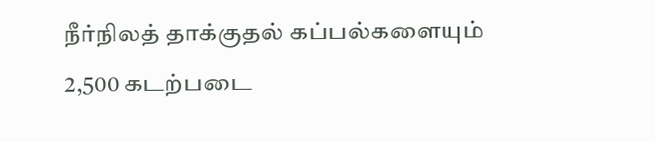நீர்நிலத் தாக்குதல் கப்பல்களையும் 2,500 கடற்படை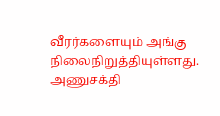வீரர்களையும் அங்கு நிலைநிறுத்தியுள்ளது.
அணுசக்தி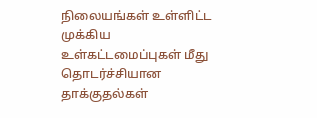நிலையங்கள் உள்ளிட்ட முக்கிய உள்கட்டமைப்புகள் மீது தொடர்ச்சியான தாக்குதல்கள்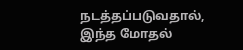நடத்தப்படுவதால், இந்த மோதல்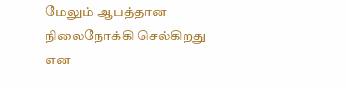மேலும் ஆபத்தான நிலைநோக்கி செல்கிறது என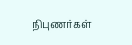நிபுணர்கள்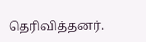தெரிவித்தனர்.